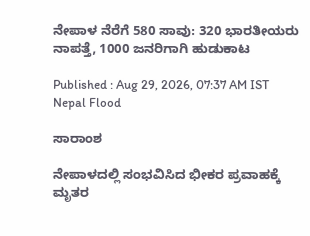ನೇಪಾಳ ನೆರೆಗೆ 580 ಸಾವು: 320 ಭಾರತೀಯರು ನಾಪತ್ತೆ, 1000 ಜನರಿಗಾಗಿ ಹುಡುಕಾಟ

Published : Aug 29, 2026, 07:37 AM IST
Nepal Flood

ಸಾರಾಂಶ

ನೇಪಾಳದಲ್ಲಿ ಸಂಭವಿಸಿದ ಭೀಕರ ಪ್ರವಾಹಕ್ಕೆ ಮೃತರ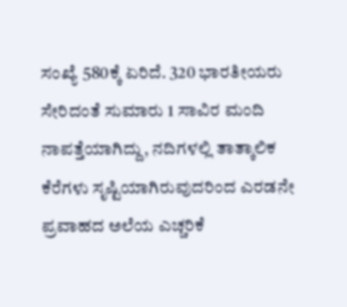ಸಂಖ್ಯೆ 580ಕ್ಕೆ ಏರಿದೆ. 320 ಭಾರತೀಯರು ಸೇರಿದಂತೆ ಸುಮಾರು 1 ಸಾವಿರ ಮಂದಿ ನಾಪತ್ತೆಯಾಗಿದ್ದು, ನದಿಗಳಲ್ಲಿ ತಾತ್ಕಾಲಿಕ ಕೆರೆಗಳು ಸೃಷ್ಟಿಯಾಗಿರುವುದರಿಂದ ಎರಡನೇ ಪ್ರವಾಹದ ಅಲೆಯ ಎಚ್ಚರಿಕೆ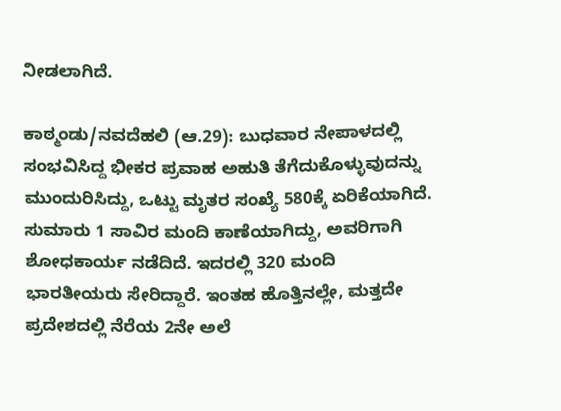ನೀಡಲಾಗಿದೆ.

ಕಾಠ್ಮಂಡು/ನವದೆಹಲಿ (ಆ.29): ಬುಧವಾರ ನೇಪಾಳದಲ್ಲಿ ಸಂಭವಿಸಿದ್ದ ಭೀಕರ ಪ್ರವಾಹ ಅಹುತಿ ತೆಗೆದುಕೊಳ್ಳುವುದನ್ನು ಮುಂದುರಿಸಿದ್ದು, ಒಟ್ಟು ಮೃತರ ಸಂಖ್ಯೆ 580ಕ್ಕೆ ಏರಿಕೆಯಾಗಿದೆ. ಸುಮಾರು 1 ಸಾವಿರ ಮಂದಿ ಕಾಣೆಯಾಗಿದ್ದು, ಅವರಿಗಾಗಿ ಶೋಧಕಾರ್ಯ ನಡೆದಿದೆ. ಇದರಲ್ಲಿ 320 ಮಂದಿ ಭಾರತೀಯರು ಸೇರಿದ್ದಾರೆ. ಇಂತಹ ಹೊತ್ತಿನಲ್ಲೇ, ಮತ್ತದೇ ಪ್ರದೇಶದಲ್ಲಿ ನೆರೆಯ 2ನೇ ಅಲೆ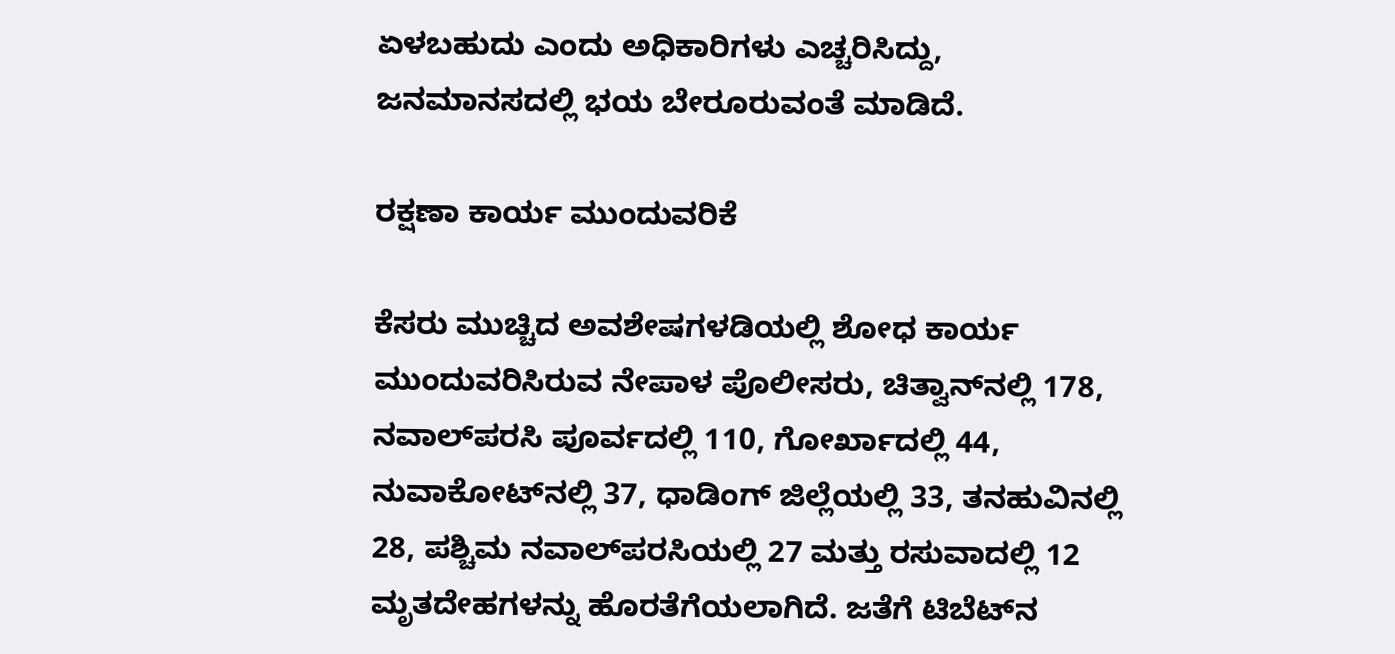ಏಳಬಹುದು ಎಂದು ಅಧಿಕಾರಿಗಳು ಎಚ್ಚರಿಸಿದ್ದು, ಜನಮಾನಸದಲ್ಲಿ ಭಯ ಬೇರೂರುವಂತೆ ಮಾಡಿದೆ.

ರಕ್ಷಣಾ ಕಾರ್ಯ ಮುಂದುವರಿಕೆ

ಕೆಸರು ಮುಚ್ಚಿದ ಅವಶೇಷಗಳಡಿಯಲ್ಲಿ ಶೋಧ ಕಾರ್ಯ ಮುಂದುವರಿಸಿರುವ ನೇಪಾಳ ಪೊಲೀಸರು, ಚಿತ್ವಾನ್‌ನಲ್ಲಿ 178, ನವಾಲ್‌ಪರಸಿ ಪೂರ್ವದಲ್ಲಿ 110, ಗೋರ್ಖಾದಲ್ಲಿ 44, ನುವಾಕೋಟ್‌ನಲ್ಲಿ 37, ಧಾಡಿಂಗ್ ಜಿಲ್ಲೆಯಲ್ಲಿ 33, ತನಹುವಿನಲ್ಲಿ 28, ಪಶ್ಚಿಮ ನವಾಲ್‌ಪರಸಿಯಲ್ಲಿ 27 ಮತ್ತು ರಸುವಾದಲ್ಲಿ 12 ಮೃತದೇಹಗಳನ್ನು ಹೊರತೆಗೆಯಲಾಗಿದೆ. ಜತೆಗೆ ಟಿಬೆಟ್‌ನ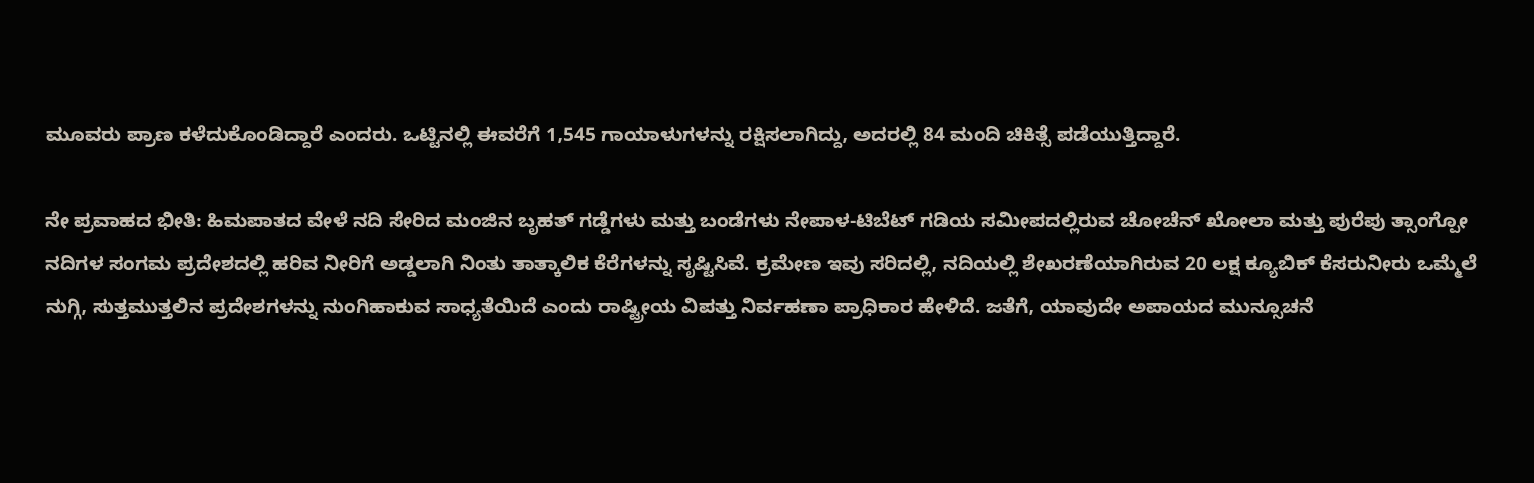ಮೂವರು ಪ್ರಾಣ ಕಳೆದುಕೊಂಡಿದ್ದಾರೆ ಎಂದರು. ಒಟ್ಟಿನಲ್ಲಿ ಈವರೆಗೆ 1,545 ಗಾಯಾಳುಗಳನ್ನು ರಕ್ಷಿಸಲಾಗಿದ್ದು, ಅದರಲ್ಲಿ 84 ಮಂದಿ ಚಿಕಿತ್ಸೆ ಪಡೆಯುತ್ತಿದ್ದಾರೆ.

ನೇ ಪ್ರವಾಹದ ಭೀತಿ: ಹಿಮಪಾತದ ವೇಳೆ ನದಿ ಸೇರಿದ ಮಂಜಿನ ಬೃಹತ್‌ ಗಡ್ಡೆಗಳು ಮತ್ತು ಬಂಡೆಗಳು ನೇಪಾಳ-ಟಿಬೆಟ್ ಗಡಿಯ ಸಮೀಪದಲ್ಲಿರುವ ಚೋಚೆನ್ ಖೋಲಾ ಮತ್ತು ಪುರೆಪು ತ್ಸಾಂಗ್ಪೋ ನದಿಗಳ ಸಂಗಮ ಪ್ರದೇಶದಲ್ಲಿ ಹರಿವ ನೀರಿಗೆ ಅಡ್ಡಲಾಗಿ ನಿಂತು ತಾತ್ಕಾಲಿಕ ಕೆರೆಗಳನ್ನು ಸೃಷ್ಟಿಸಿವೆ. ಕ್ರಮೇಣ ಇವು ಸರಿದಲ್ಲಿ, ನದಿಯಲ್ಲಿ ಶೇಖರಣೆಯಾಗಿರುವ 20 ಲಕ್ಷ ಕ್ಯೂಬಿಕ್‌ ಕೆಸರುನೀರು ಒಮ್ಮೆಲೆ ನುಗ್ಗಿ, ಸುತ್ತಮುತ್ತಲಿನ ಪ್ರದೇಶಗಳನ್ನು ನುಂಗಿಹಾಕುವ ಸಾಧ್ಯತೆಯಿದೆ ಎಂದು ರಾಷ್ಟ್ರೀಯ ವಿಪತ್ತು ನಿರ್ವಹಣಾ ಪ್ರಾಧಿಕಾರ ಹೇಳಿದೆ. ಜತೆಗೆ, ಯಾವುದೇ ಅಪಾಯದ ಮುನ್ಸೂಚನೆ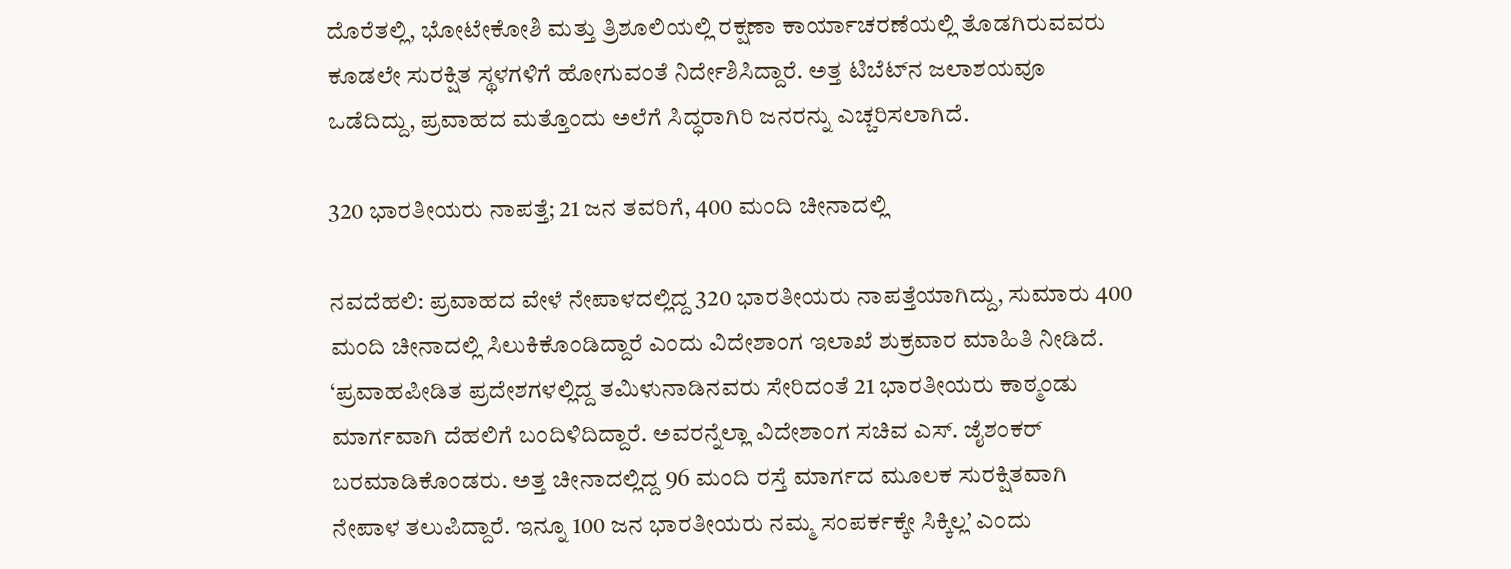ದೊರೆತಲ್ಲಿ, ಭೋಟೇಕೋಶಿ ಮತ್ತು ತ್ರಿಶೂಲಿಯಲ್ಲಿ ರಕ್ಷಣಾ ಕಾರ್ಯಾಚರಣೆಯಲ್ಲಿ ತೊಡಗಿರುವವರು ಕೂಡಲೇ ಸುರಕ್ಷಿತ ಸ್ಥಳಗಳಿಗೆ ಹೋಗುವಂತೆ ನಿರ್ದೇಶಿಸಿದ್ದಾರೆ. ಅತ್ತ ಟಿಬೆಟ್‌ನ ಜಲಾಶಯವೂ ಒಡೆದಿದ್ದು, ಪ್ರವಾಹದ ಮತ್ತೊಂದು ಅಲೆಗೆ ಸಿದ್ಧರಾಗಿರಿ ಜನರನ್ನು ಎಚ್ಚರಿಸಲಾಗಿದೆ.

320 ಭಾರತೀಯರು ನಾಪತ್ತೆ; 21 ಜನ ತವರಿಗೆ, 400 ಮಂದಿ ಚೀನಾದಲ್ಲಿ

ನವದೆಹಲಿ: ಪ್ರವಾಹದ ವೇಳೆ ನೇಪಾಳದಲ್ಲಿದ್ದ 320 ಭಾರತೀಯರು ನಾಪತ್ತೆಯಾಗಿದ್ದು, ಸುಮಾರು 400 ಮಂದಿ ಚೀನಾದಲ್ಲಿ ಸಿಲುಕಿಕೊಂಡಿದ್ದಾರೆ ಎಂದು ವಿದೇಶಾಂಗ ಇಲಾಖೆ ಶುಕ್ರವಾರ ಮಾಹಿತಿ ನೀಡಿದೆ. ‘ಪ್ರವಾಹಪೀಡಿತ ಪ್ರದೇಶಗಳಲ್ಲಿದ್ದ ತಮಿಳುನಾಡಿನವರು ಸೇರಿದಂತೆ 21 ಭಾರತೀಯರು ಕಾಠ್ಮಂಡು ಮಾರ್ಗವಾಗಿ ದೆಹಲಿಗೆ ಬಂದಿಳಿದಿದ್ದಾರೆ. ಅವರನ್ನೆಲ್ಲಾ ವಿದೇಶಾಂಗ ಸಚಿವ ಎಸ್‌. ಜೈಶಂಕರ್‌ ಬರಮಾಡಿಕೊಂಡರು. ಅತ್ತ ಚೀನಾದಲ್ಲಿದ್ದ 96 ಮಂದಿ ರಸ್ತೆ ಮಾರ್ಗದ ಮೂಲಕ ಸುರಕ್ಷಿತವಾಗಿ ನೇಪಾಳ ತಲುಪಿದ್ದಾರೆ. ಇನ್ನೂ 100 ಜನ ಭಾರತೀಯರು ನಮ್ಮ ಸಂಪರ್ಕಕ್ಕೇ ಸಿಕ್ಕಿಲ್ಲ’ ಎಂದು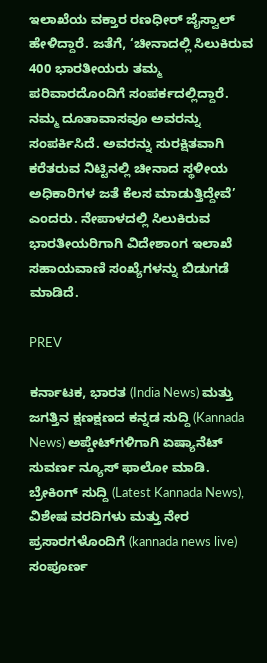ಇಲಾಖೆಯ ವಕ್ತಾರ ರಣಧೀರ್ ಜೈಸ್ವಾಲ್‌ ಹೇಳಿದ್ದಾರೆ. ಜತೆಗೆ, ‘ಚೀನಾದಲ್ಲಿ ಸಿಲುಕಿರುವ 400 ಭಾರತೀಯರು ತಮ್ಮ ಪರಿವಾರದೊಂದಿಗೆ ಸಂಪರ್ಕದಲ್ಲಿದ್ದಾರೆ. ನಮ್ಮ ದೂತಾವಾಸವೂ ಅವರನ್ನು ಸಂಪರ್ಕಿಸಿದೆ. ಅವರನ್ನು ಸುರಕ್ಷಿತವಾಗಿ ಕರೆತರುವ ನಿಟ್ಟಿನಲ್ಲಿ ಚೀನಾದ ಸ್ಥಳೀಯ ಅಧಿಕಾರಿಗಳ ಜತೆ ಕೆಲಸ ಮಾಡುತ್ತಿದ್ದೇವೆ’ ಎಂದರು. ನೇಪಾಳದಲ್ಲಿ ಸಿಲುಕಿರುವ ಭಾರತೀಯರಿಗಾಗಿ ವಿದೇಶಾಂಗ ಇಲಾಖೆ ಸಹಾಯವಾಣಿ ಸಂಖ್ಯೆಗಳನ್ನು ಬಿಡುಗಡೆ ಮಾಡಿದೆ.

PREV

ಕರ್ನಾಟಕ, ಭಾರತ (India News) ಮತ್ತು ಜಗತ್ತಿನ ಕ್ಷಣಕ್ಷಣದ ಕನ್ನಡ ಸುದ್ದಿ (Kannada News) ಅಪ್ಡೇಟ್‌ಗಳಿಗಾಗಿ ಏಷ್ಯಾನೆಟ್ ಸುವರ್ಣ ನ್ಯೂಸ್‌ ಫಾಲೋ ಮಾಡಿ. ಬ್ರೇಕಿಂಗ್ ಸುದ್ದಿ (Latest Kannada News), ವಿಶೇಷ ವರದಿಗಳು ಮತ್ತು ನೇರ ಪ್ರಸಾರಗಳೊಂದಿಗೆ (kannada news live) ಸಂಪೂರ್ಣ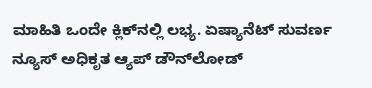ಮಾಹಿತಿ ಒಂದೇ ಕ್ಲಿಕ್‌ನಲ್ಲಿ ಲಭ್ಯ. ಏಷ್ಯಾನೆಟ್ ಸುವರ್ಣ ನ್ಯೂಸ್ ಅಧಿಕೃತ ಆ್ಯಪ್ ಡೌನ್‌ಲೋಡ್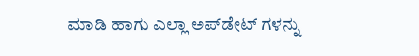ಮಾಡಿ ಹಾಗು ಎಲ್ಲಾ ಅಪ್‌ಡೇಟ್ ಗಳನ್ನು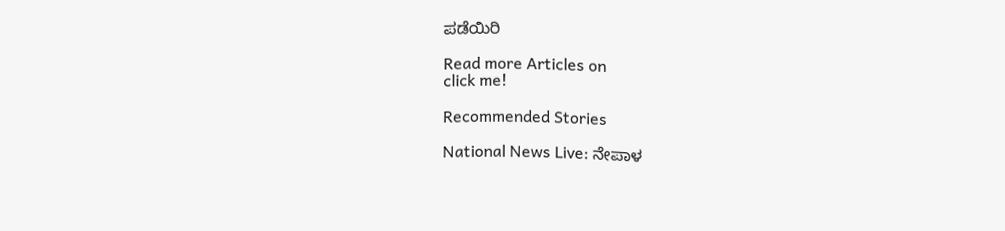ಪಡೆಯಿರಿ

Read more Articles on
click me!

Recommended Stories

National News Live: ನೇಪಾಳ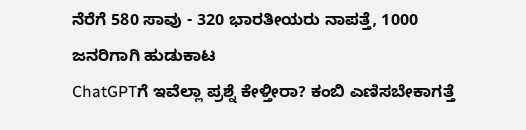ನೆರೆಗೆ 580 ಸಾವು - 320 ಭಾರತೀಯರು ನಾಪತ್ತೆ, 1000 ಜನರಿಗಾಗಿ ಹುಡುಕಾಟ
ChatGPTಗೆ ಇವೆಲ್ಲಾ ಪ್ರಶ್ನೆ ಕೇಳ್ತೀರಾ? ಕಂಬಿ ಎಣಿಸಬೇಕಾಗತ್ತೆ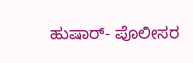ಹುಷಾರ್- ಪೊಲೀಸರ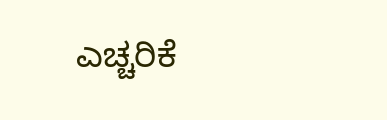ಎಚ್ಚರಿಕೆ